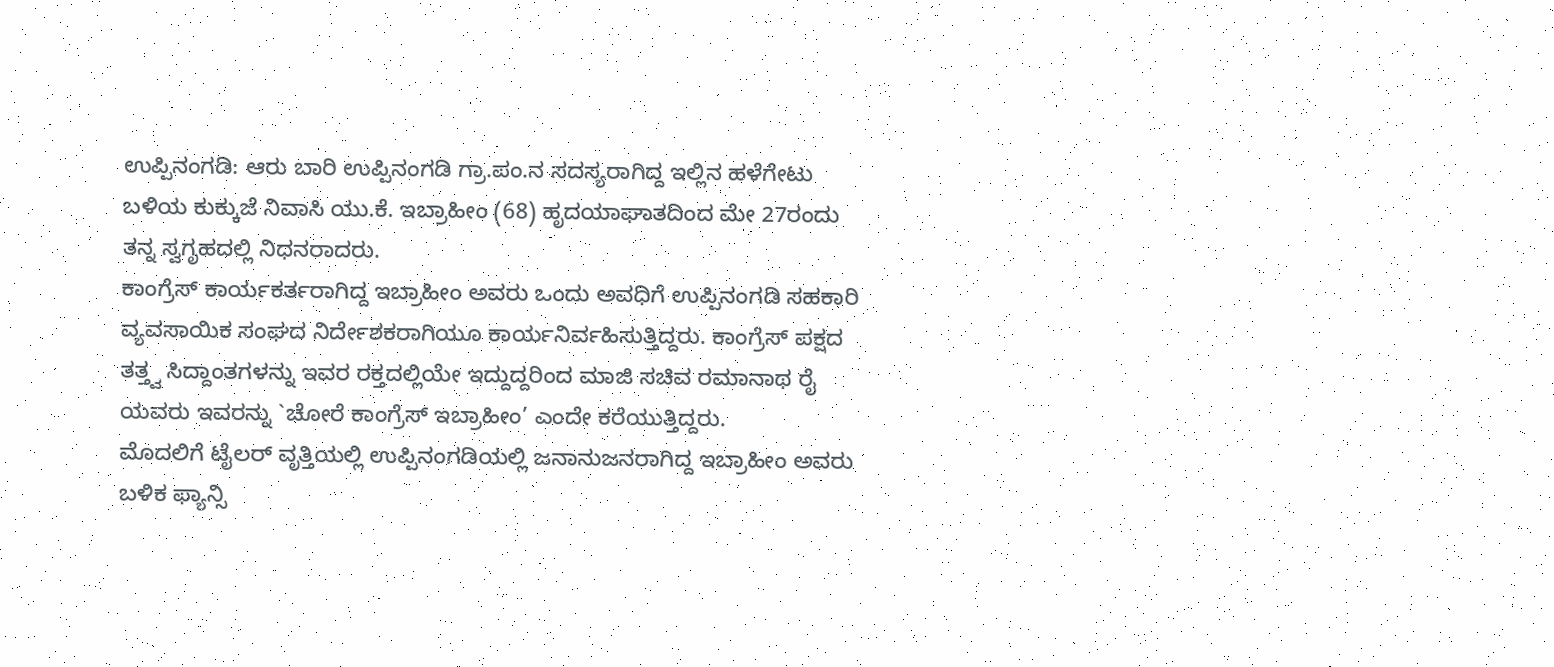ಉಪ್ಪಿನಂಗಡಿ: ಆರು ಬಾರಿ ಉಪ್ಪಿನಂಗಡಿ ಗ್ರಾ.ಪಂ.ನ ಸದಸ್ಯರಾಗಿದ್ದ ಇಲ್ಲಿನ ಹಳೆಗೇಟು ಬಳಿಯ ಕುಕ್ಕುಜೆ ನಿವಾಸಿ ಯು.ಕೆ. ಇಬ್ರಾಹೀಂ (68) ಹೃದಯಾಘಾತದಿಂದ ಮೇ 27ರಂದು ತನ್ನ ಸ್ವಗೃಹದಲ್ಲಿ ನಿಧನರಾದರು.
ಕಾಂಗ್ರೆಸ್ ಕಾರ್ಯಕರ್ತರಾಗಿದ್ದ ಇಬ್ರಾಹೀಂ ಅವರು ಒಂದು ಅವಧಿಗೆ ಉಪ್ಪಿನಂಗಡಿ ಸಹಕಾರಿ ವ್ಯವಸಾಯಿಕ ಸಂಘದ ನಿರ್ದೇಶಕರಾಗಿಯೂ ಕಾರ್ಯನಿರ್ವಹಿಸುತ್ತಿದ್ದರು. ಕಾಂಗ್ರೆಸ್ ಪಕ್ಷದ ತತ್ತ್ವ ಸಿದ್ದಾಂತಗಳನ್ನು ಇವರ ರಕ್ತದಲ್ಲಿಯೇ ಇದ್ದುದ್ದರಿಂದ ಮಾಜಿ ಸಚಿವ ರಮಾನಾಥ ರೈ ಯವರು ಇವರನ್ನು `ಚೋರೆ ಕಾಂಗ್ರೆಸ್ ಇಬ್ರಾಹೀಂ’ ಎಂದೇ ಕರೆಯುತ್ತಿದ್ದರು.
ಮೊದಲಿಗೆ ಟೈಲರ್ ವೃತ್ತಿಯಲ್ಲಿ ಉಪ್ಪಿನಂಗಡಿಯಲ್ಲಿ ಜನಾನುಜನರಾಗಿದ್ದ ಇಬ್ರಾಹೀಂ ಅವರು ಬಳಿಕ ಫ್ಯಾನ್ಸಿ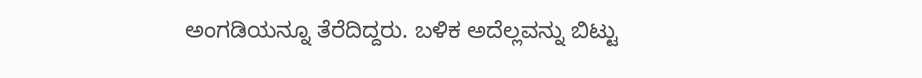ಅಂಗಡಿಯನ್ನೂ ತೆರೆದಿದ್ದರು. ಬಳಿಕ ಅದೆಲ್ಲವನ್ನು ಬಿಟ್ಟು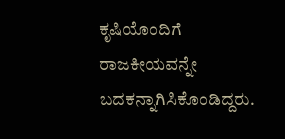ಕೃಷಿಯೊಂದಿಗೆ ರಾಜಕೀಯವನ್ನೇ ಬದಕನ್ನಾಗಿಸಿಕೊಂಡಿದ್ದರು.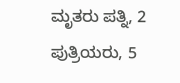ಮೃತರು ಪತ್ನಿ, 2 ಪುತ್ರಿಯರು, 5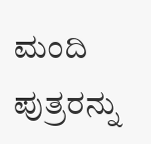ಮಂದಿ ಪುತ್ರರನ್ನು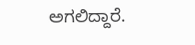ಅಗಲಿದ್ದಾರೆ.